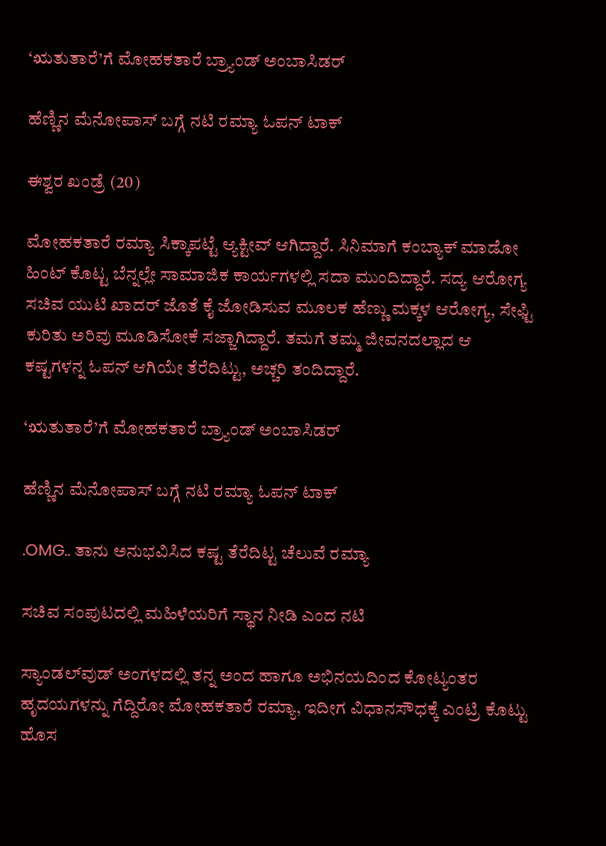‘ಋತುತಾರೆ’ಗೆ ಮೋಹಕತಾರೆ ಬ್ರ್ಯಾಂಡ್ ಅಂಬಾಸಿಡರ್

ಹೆಣ್ಣಿನ ಮೆನೋಪಾಸ್ ಬಗ್ಗೆ ನಟಿ ರಮ್ಯಾ ಓಪನ್ ಟಾಕ್

ಈಶ್ವರ ಖಂಡ್ರೆ (20)

ಮೋಹಕತಾರೆ ರಮ್ಯಾ ಸಿಕ್ಕಾಪಟ್ಟೆ ಆ್ಯಕ್ಟೀವ್ ಆಗಿದ್ದಾರೆ. ಸಿನಿಮಾಗೆ ಕಂಬ್ಯಾಕ್ ಮಾಡೋ ಹಿಂಟ್ ಕೊಟ್ಟ ಬೆನ್ನಲ್ಲೇ ಸಾಮಾಜಿಕ ಕಾರ್ಯಗಳಲ್ಲಿ ಸದಾ ಮುಂದಿದ್ದಾರೆ. ಸದ್ಯ ಆರೋಗ್ಯ ಸಚಿವ ಯುಟಿ ಖಾದರ್ ಜೊತೆ ಕೈ ಜೋಡಿಸುವ ಮೂಲಕ ಹೆಣ್ಣು ಮಕ್ಕಳ ಆರೋಗ್ಯ, ಸೇಫ್ಟಿ ಕುರಿತು ಅರಿವು ಮೂಡಿಸೋಕೆ ಸಜ್ಜಾಗಿದ್ದಾರೆ. ತಮಗೆ ತಮ್ಮ ಜೀವನದಲ್ಲಾದ ಆ ಕಷ್ಟಗಳನ್ನ ಓಪನ್ ಆಗಿಯೇ ತೆರೆದಿಟ್ಟು, ಅಚ್ಚರಿ ತಂದಿದ್ದಾರೆ.

‘ಋತುತಾರೆ’ಗೆ ಮೋಹಕತಾರೆ ಬ್ರ್ಯಾಂಡ್ ಅಂಬಾಸಿಡರ್

ಹೆಣ್ಣಿನ ಮೆನೋಪಾಸ್ ಬಗ್ಗೆ ನಟಿ ರಮ್ಯಾ ಓಪನ್ ಟಾಕ್

.OMG.. ತಾನು ಅನುಭವಿಸಿದ ಕಷ್ಟ ತೆರೆದಿಟ್ಟ ಚೆಲುವೆ ರಮ್ಯಾ

ಸಚಿವ ಸಂಪುಟದಲ್ಲಿ ಮಹಿಳೆಯರಿಗೆ ಸ್ಥಾನ ನೀಡಿ ಎಂದ ನಟಿ

ಸ್ಯಾಂಡಲ್‌ವುಡ್ ಅಂಗಳದಲ್ಲಿ ತನ್ನ ಅಂದ ಹಾಗೂ ಅಭಿನಯದಿಂದ ಕೋಟ್ಯಂತರ ಹೃದಯಗಳನ್ನು ಗೆದ್ದಿರೋ ಮೋಹಕತಾರೆ ರಮ್ಯಾ, ಇದೀಗ ವಿಧಾನಸೌಧಕ್ಕೆ ಎಂಟ್ರಿ ಕೊಟ್ಟು ಹೊಸ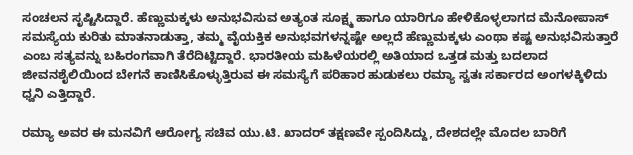ಸಂಚಲನ ಸೃಷ್ಟಿಸಿದ್ದಾರೆ. ಹೆಣ್ಣುಮಕ್ಕಳು ಅನುಭವಿಸುವ ಅತ್ಯಂತ ಸೂಕ್ಷ್ಮ ಹಾಗೂ ಯಾರಿಗೂ ಹೇಳಿಕೊಳ್ಳಲಾಗದ ಮೆನೋಪಾಸ್ ಸಮಸ್ಯೆಯ ಕುರಿತು ಮಾತನಾಡುತ್ತಾ, ತಮ್ಮ ವೈಯಕ್ತಿಕ ಅನುಭವಗಳನ್ನಷ್ಟೇ ಅಲ್ಲದೆ ಹೆಣ್ಣುಮಕ್ಕಳು ಎಂಥಾ ಕಷ್ಟ ಅನುಭವಿಸುತ್ತಾರೆ ಎಂಬ ಸತ್ಯವನ್ನು ಬಹಿರಂಗವಾಗಿ ತೆರೆದಿಟ್ಟಿದ್ದಾರೆ. ಭಾರತೀಯ ಮಹಿಳೆಯರಲ್ಲಿ ಅತಿಯಾದ ಒತ್ತಡ ಮತ್ತು ಬದಲಾದ ಜೀವನಶೈಲಿಯಿಂದ ಬೇಗನೆ ಕಾಣಿಸಿಕೊಳ್ಳುತ್ತಿರುವ ಈ ಸಮಸ್ಯೆಗೆ ಪರಿಹಾರ ಹುಡುಕಲು ರಮ್ಯಾ ಸ್ವತಃ ಸರ್ಕಾರದ ಅಂಗಳಕ್ಕಿಳಿದು ಧ್ವನಿ ಎತ್ತಿದ್ದಾರೆ.

ರಮ್ಯಾ ಅವರ ಈ ಮನವಿಗೆ ಆರೋಗ್ಯ ಸಚಿವ ಯು.ಟಿ. ಖಾದರ್ ತಕ್ಷಣವೇ ಸ್ಪಂದಿಸಿದ್ದು, ದೇಶದಲ್ಲೇ ಮೊದಲ ಬಾರಿಗೆ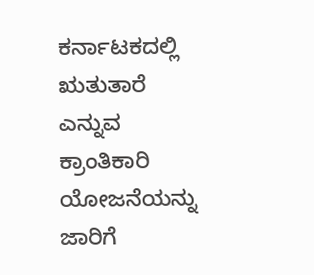ಕರ್ನಾಟಕದಲ್ಲಿ ಋತುತಾರೆ ಎನ್ನುವ ಕ್ರಾಂತಿಕಾರಿ ಯೋಜನೆಯನ್ನು ಜಾರಿಗೆ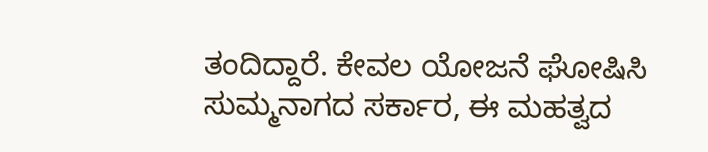ತಂದಿದ್ದಾರೆ. ಕೇವಲ ಯೋಜನೆ ಘೋಷಿಸಿ ಸುಮ್ಮನಾಗದ ಸರ್ಕಾರ, ಈ ಮಹತ್ವದ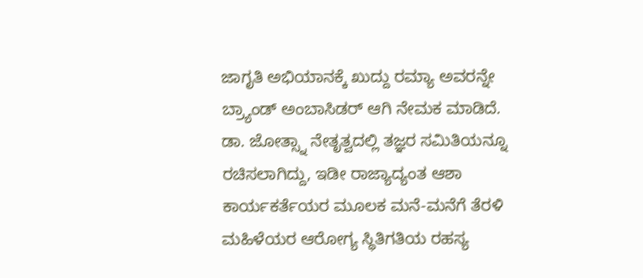ಜಾಗೃತಿ ಅಭಿಯಾನಕ್ಕೆ ಖುದ್ದು ರಮ್ಯಾ ಅವರನ್ನೇ ಬ್ರ್ಯಾಂಡ್ ಅಂಬಾಸಿಡರ್ ಆಗಿ ನೇಮಕ ಮಾಡಿದೆ. ಡಾ. ಜೋತ್ಸ್ನಾ ನೇತೃತ್ವದಲ್ಲಿ ತಜ್ಞರ ಸಮಿತಿಯನ್ನೂ ರಚಿಸಲಾಗಿದ್ದು, ಇಡೀ ರಾಜ್ಯಾದ್ಯಂತ ಆಶಾ ಕಾರ್ಯಕರ್ತೆಯರ ಮೂಲಕ ಮನೆ-ಮನೆಗೆ ತೆರಳಿ ಮಹಿಳೆಯರ ಆರೋಗ್ಯ ಸ್ಥಿತಿಗತಿಯ ರಹಸ್ಯ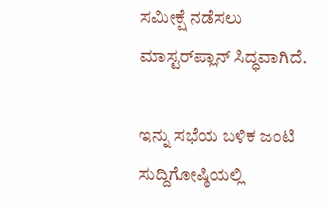ಸಮೀಕ್ಷೆ ನಡೆಸಲು ಮಾಸ್ಟರ್‌ಪ್ಲಾನ್ ಸಿದ್ಧವಾಗಿದೆ.

ಇನ್ನು ಸಭೆಯ ಬಳಿಕ ಜಂಟಿ ಸುದ್ದಿಗೋಷ್ಠಿಯಲ್ಲಿ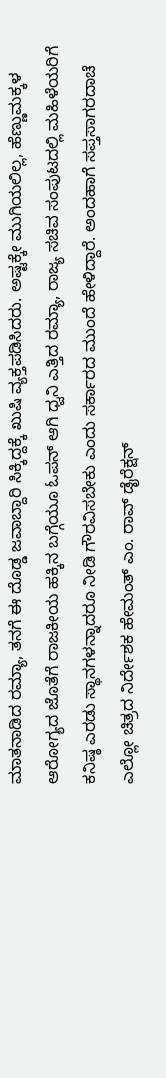ಮಾತನಾಡಿದ ರಮ್ಯಾ, ತನಗೆ ಈ ದೊಡ್ಡ ಜವಾಬ್ದಾರಿ ಸಿಕ್ಕಿದ್ದಕ್ಕೆ ಖುಷಿ ವ್ಯಕ್ತಪಡಿಸಿದರು. ಅಷ್ಟಕ್ಕೇ ಮುಗಿಯಲಿಲ್ಲ, ಹೆಣ್ಣುಮಕ್ಕಳ ಆರೋಗ್ಯದ ಜೊತೆಗೆ ರಾಜಕೀಯ ಹಕ್ಕಿನ ಬಗ್ಗೆಯೂ ಓಪನ್ ಆಗಿ ಧ್ವನಿ ಎತ್ತಿದ ರಮ್ಯಾ, ರಾಜ್ಯ ಸಚಿವ ಸಂಪುಟದಲ್ಲಿ ಮಹಿಳೆಯರಿಗೆ ಕನಿಷ್ಠ ಎರಡು ಸ್ಥಾನಗಳನ್ನಾದರೂ ನೀಡಿ ಗೌರವಿಸಬೇಕು ಎಂದು ಸರ್ಕಾರದ ಮುಂದೆ ಹೇಳಿದ್ದಾರೆ. ಅಂದಹಾಗೆ ಸಪ್ತಸಾಗರದಾಚೆ ಎಲ್ಲೋ ಚಿತ್ರದ ನಿರ್ದೇಶಕ ಹೇಮಂತ್ ಎಂ. ರಾವ್ ಡೈರೆಕ್ಷನ್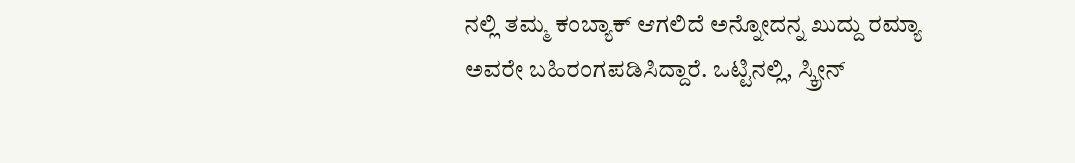ನಲ್ಲಿ ತಮ್ಮ ಕಂಬ್ಯಾಕ್ ಆಗಲಿದೆ ಅನ್ನೋದನ್ನ ಖುದ್ದು ರಮ್ಯಾ ಅವರೇ ಬಹಿರಂಗಪಡಿಸಿದ್ದಾರೆ. ಒಟ್ಟಿನಲ್ಲಿ, ಸ್ಕ್ರೀನ್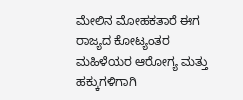ಮೇಲಿನ ಮೋಹಕತಾರೆ ಈಗ ರಾಜ್ಯದ ಕೋಟ್ಯಂತರ ಮಹಿಳೆಯರ ಆರೋಗ್ಯ ಮತ್ತು ಹಕ್ಕುಗಳಿಗಾಗಿ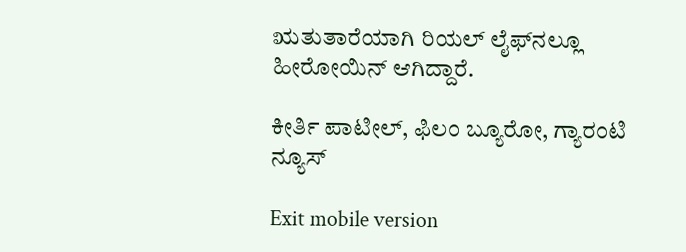ಋತುತಾರೆಯಾಗಿ ರಿಯಲ್ ಲೈಫ್‌ನಲ್ಲೂ ಹೀರೋಯಿನ್ ಆಗಿದ್ದಾರೆ.

ಕೀರ್ತಿ ಪಾಟೀಲ್, ಫಿಲಂ ಬ್ಯೂರೋ, ಗ್ಯಾರಂಟಿ ನ್ಯೂಸ್

Exit mobile version